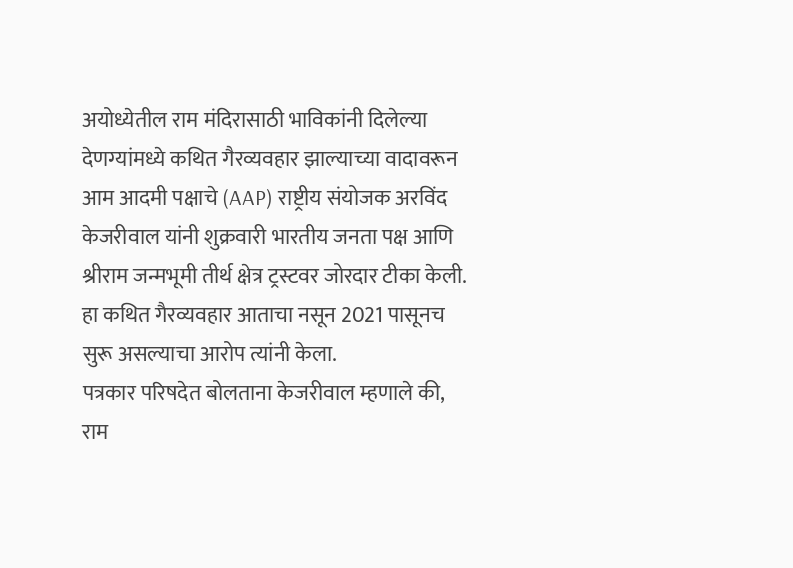अयोध्येतील राम मंदिरासाठी भाविकांनी दिलेल्या देणग्यांमध्ये कथित गैरव्यवहार झाल्याच्या वादावरून आम आदमी पक्षाचे (AAP) राष्ट्रीय संयोजक अरविंद केजरीवाल यांनी शुक्रवारी भारतीय जनता पक्ष आणि श्रीराम जन्मभूमी तीर्थ क्षेत्र ट्रस्टवर जोरदार टीका केली. हा कथित गैरव्यवहार आताचा नसून 2021 पासूनच सुरू असल्याचा आरोप त्यांनी केला.
पत्रकार परिषदेत बोलताना केजरीवाल म्हणाले की, राम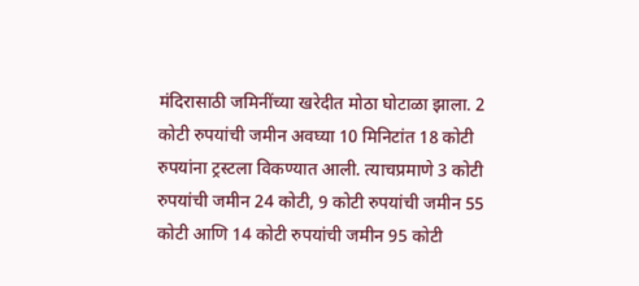मंदिरासाठी जमिनींच्या खरेदीत मोठा घोटाळा झाला. 2 कोटी रुपयांची जमीन अवघ्या 10 मिनिटांत 18 कोटी रुपयांना ट्रस्टला विकण्यात आली. त्याचप्रमाणे 3 कोटी रुपयांची जमीन 24 कोटी, 9 कोटी रुपयांची जमीन 55 कोटी आणि 14 कोटी रुपयांची जमीन 95 कोटी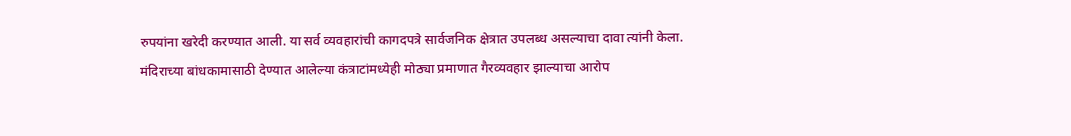रुपयांना खरेदी करण्यात आली. या सर्व व्यवहारांची कागदपत्रे सार्वजनिक क्षेत्रात उपलब्ध असल्याचा दावा त्यांनी केला.
मंदिराच्या बांधकामासाठी देण्यात आलेल्या कंत्राटांमध्येही मोठ्या प्रमाणात गैरव्यवहार झाल्याचा आरोप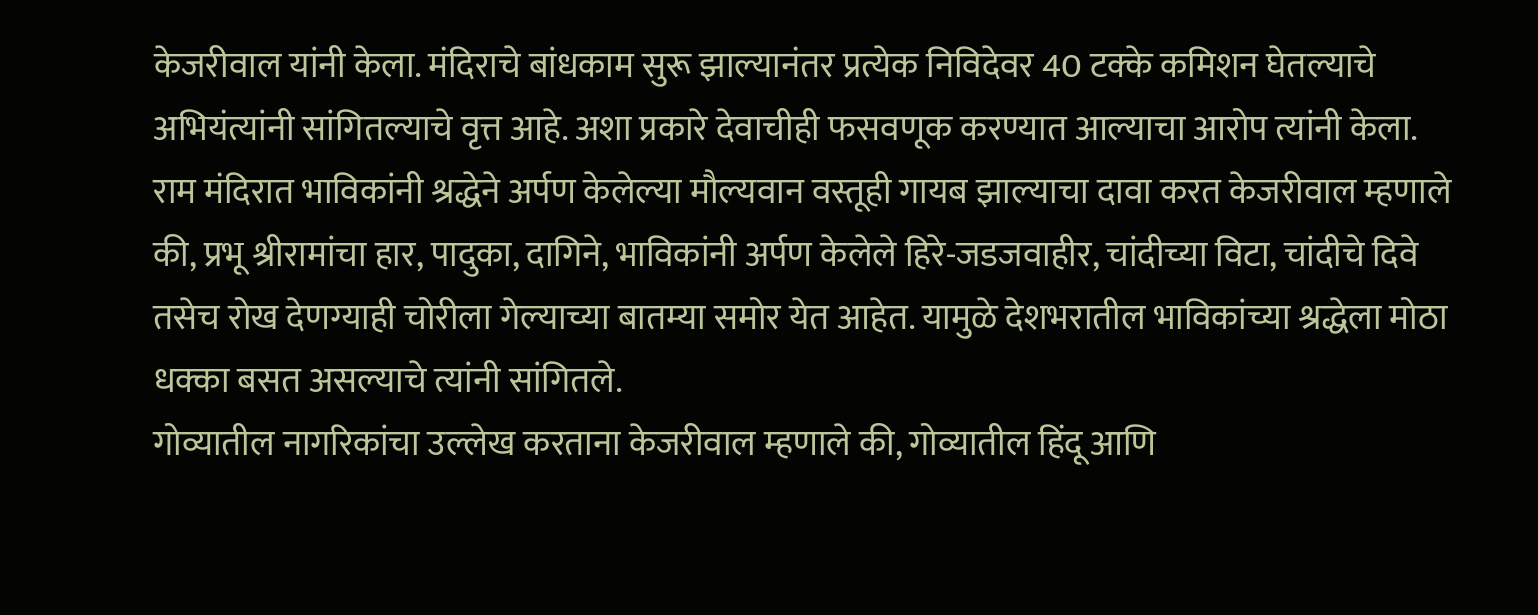केजरीवाल यांनी केला. मंदिराचे बांधकाम सुरू झाल्यानंतर प्रत्येक निविदेवर 40 टक्के कमिशन घेतल्याचे अभियंत्यांनी सांगितल्याचे वृत्त आहे. अशा प्रकारे देवाचीही फसवणूक करण्यात आल्याचा आरोप त्यांनी केला.
राम मंदिरात भाविकांनी श्रद्धेने अर्पण केलेल्या मौल्यवान वस्तूही गायब झाल्याचा दावा करत केजरीवाल म्हणाले की, प्रभू श्रीरामांचा हार, पादुका, दागिने, भाविकांनी अर्पण केलेले हिरे-जडजवाहीर, चांदीच्या विटा, चांदीचे दिवे तसेच रोख देणग्याही चोरीला गेल्याच्या बातम्या समोर येत आहेत. यामुळे देशभरातील भाविकांच्या श्रद्धेला मोठा धक्का बसत असल्याचे त्यांनी सांगितले.
गोव्यातील नागरिकांचा उल्लेख करताना केजरीवाल म्हणाले की, गोव्यातील हिंदू आणि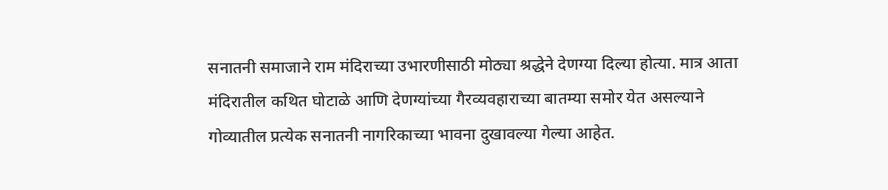सनातनी समाजाने राम मंदिराच्या उभारणीसाठी मोठ्या श्रद्धेने देणग्या दिल्या होत्या. मात्र आता मंदिरातील कथित घोटाळे आणि देणग्यांच्या गैरव्यवहाराच्या बातम्या समोर येत असल्याने गोव्यातील प्रत्येक सनातनी नागरिकाच्या भावना दुखावल्या गेल्या आहेत.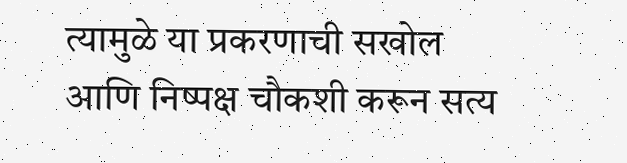त्यामुळे या प्रकरणाची सखोल आणि निष्पक्ष चौकशी करून सत्य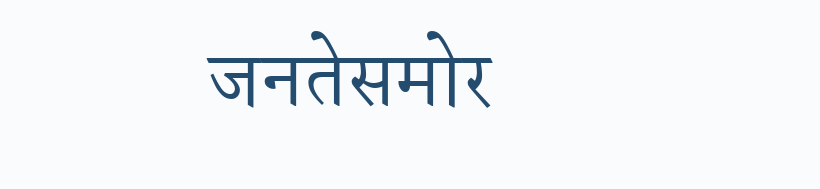जनतेसमोर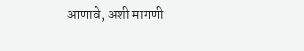आणावे, अशी मागणी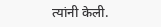त्यांनी केली.